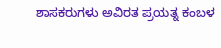ಶಾಸಕರುಗಳು ಅವಿರತ ಪ್ರಯತ್ನ ಕಂಬಳ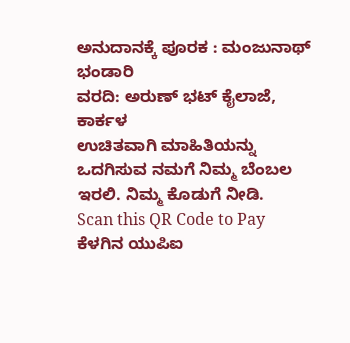ಅನುದಾನಕ್ಕೆ ಪೂರಕ : ಮಂಜುನಾಥ್ ಭಂಡಾರಿ
ವರದಿ: ಅರುಣ್ ಭಟ್ ಕೈಲಾಜೆ, ಕಾರ್ಕಳ
ಉಚಿತವಾಗಿ ಮಾಹಿತಿಯನ್ನು ಒದಗಿಸುವ ನಮಗೆ ನಿಮ್ಮ ಬೆಂಬಲ ಇರಲಿ. ನಿಮ್ಮ ಕೊಡುಗೆ ನೀಡಿ.
Scan this QR Code to Pay
ಕೆಳಗಿನ ಯುಪಿಐ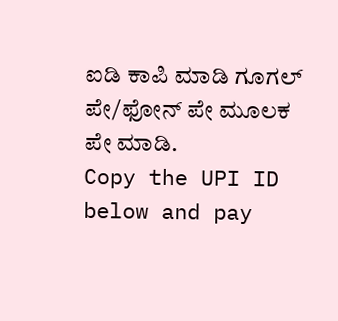ಐಡಿ ಕಾಪಿ ಮಾಡಿ ಗೂಗಲ್ ಪೇ/ಫೋನ್ ಪೇ ಮೂಲಕ ಪೇ ಮಾಡಿ.
Copy the UPI ID below and pay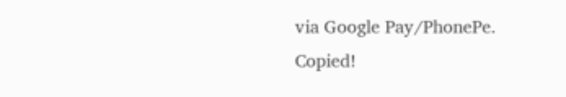via Google Pay/PhonePe.
Copied!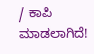/ ಕಾಪಿ ಮಾಡಲಾಗಿದೆ!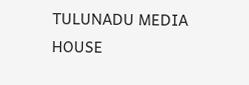TULUNADU MEDIA HOUSE